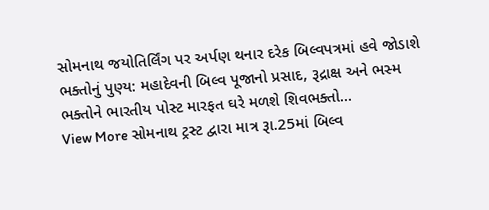સોમનાથ જયોતિર્લિંગ પર અર્પણ થનાર દરેક બિલ્વપત્રમાં હવે જોડાશે ભક્તોનું પુણ્ય: મહાદેવની બિલ્વ પૂજાનો પ્રસાદ, રૂદ્રાક્ષ અને ભસ્મ ભક્તોને ભારતીય પોસ્ટ મારફત ઘરે મળશે શિવભક્તો…
View More સોમનાથ ટ્રસ્ટ દ્વારા માત્ર રૂા.25માં બિલ્વ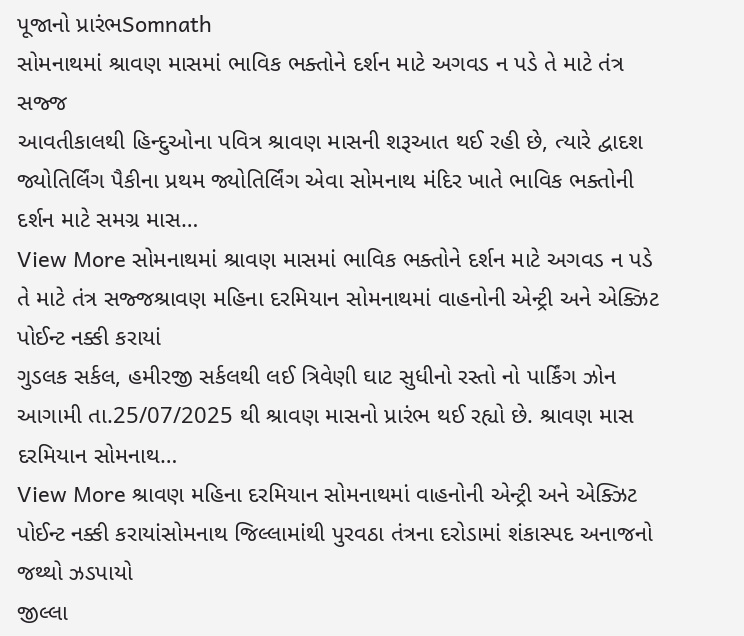પૂજાનો પ્રારંભSomnath
સોમનાથમાં શ્રાવણ માસમાં ભાવિક ભક્તોને દર્શન માટે અગવડ ન પડે તે માટે તંત્ર સજ્જ
આવતીકાલથી હિન્દુઓના પવિત્ર શ્રાવણ માસની શરૂઆત થઈ રહી છે, ત્યારે દ્વાદશ જ્યોતિર્લિંગ પૈકીના પ્રથમ જ્યોતિર્લિંગ એવા સોમનાથ મંદિર ખાતે ભાવિક ભક્તોની દર્શન માટે સમગ્ર માસ…
View More સોમનાથમાં શ્રાવણ માસમાં ભાવિક ભક્તોને દર્શન માટે અગવડ ન પડે તે માટે તંત્ર સજ્જશ્રાવણ મહિના દરમિયાન સોમનાથમાં વાહનોની એન્ટ્રી અને એક્ઝિટ પોઈન્ટ નક્કી કરાયાં
ગુડલક સર્કલ, હમીરજી સર્કલથી લઈ ત્રિવેણી ઘાટ સુધીનો રસ્તો નો પાર્કિંગ ઝોન આગામી તા.25/07/2025 થી શ્રાવણ માસનો પ્રારંભ થઈ રહ્યો છે. શ્રાવણ માસ દરમિયાન સોમનાથ…
View More શ્રાવણ મહિના દરમિયાન સોમનાથમાં વાહનોની એન્ટ્રી અને એક્ઝિટ પોઈન્ટ નક્કી કરાયાંસોમનાથ જિલ્લામાંથી પુરવઠા તંત્રના દરોડામાં શંકાસ્પદ અનાજનો જથ્થો ઝડપાયો
જીલ્લા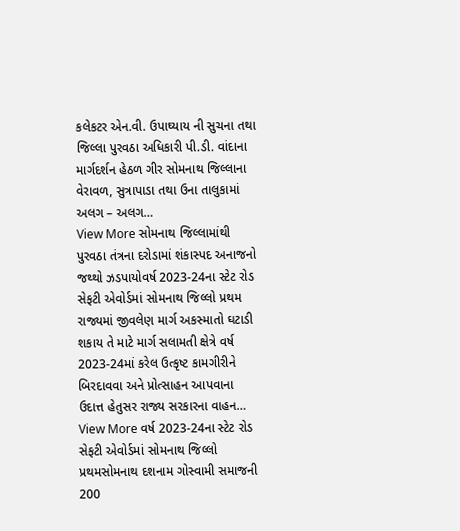કલેકટર એન.વી. ઉપાઘ્યાય ની સુચના તથા જિલ્લા પુરવઠા અધિકારી પી.ડી. વાંદાના માર્ગદર્શન હેઠળ ગીર સોમનાથ જિલ્લાના વેરાવળ, સુત્રાપાડા તથા ઉના તાલુકામાં અલગ – અલગ…
View More સોમનાથ જિલ્લામાંથી પુરવઠા તંત્રના દરોડામાં શંકાસ્પદ અનાજનો જથ્થો ઝડપાયોવર્ષ 2023-24ના સ્ટેટ રોડ સેફટી એવોર્ડમાં સોમનાથ જિલ્લો પ્રથમ
રાજ્યમાં જીવલેણ માર્ગ અકસ્માતો ઘટાડી શકાય તે માટે માર્ગ સલામતી ક્ષેત્રે વર્ષ 2023-24માં કરેલ ઉત્કૃષ્ટ કામગીરીને બિરદાવવા અને પ્રોત્સાહન આપવાના ઉદાત્ત હેતુસર રાજ્ય સરકારના વાહન…
View More વર્ષ 2023-24ના સ્ટેટ રોડ સેફટી એવોર્ડમાં સોમનાથ જિલ્લો પ્રથમસોમનાથ દશનામ ગોસ્વામી સમાજની 200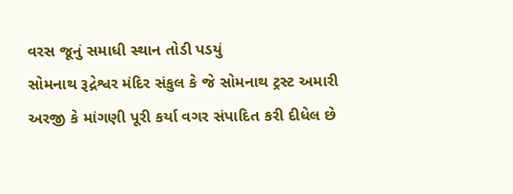વરસ જૂનું સમાધી સ્થાન તોડી પડયું
સોમનાથ રૂદ્રેશ્વર મંદિર સંકુલ કે જે સોમનાથ ટ્રસ્ટ અમારી અરજી કે માંગણી પૂરી કર્યા વગર સંપાદિત કરી દીધેલ છે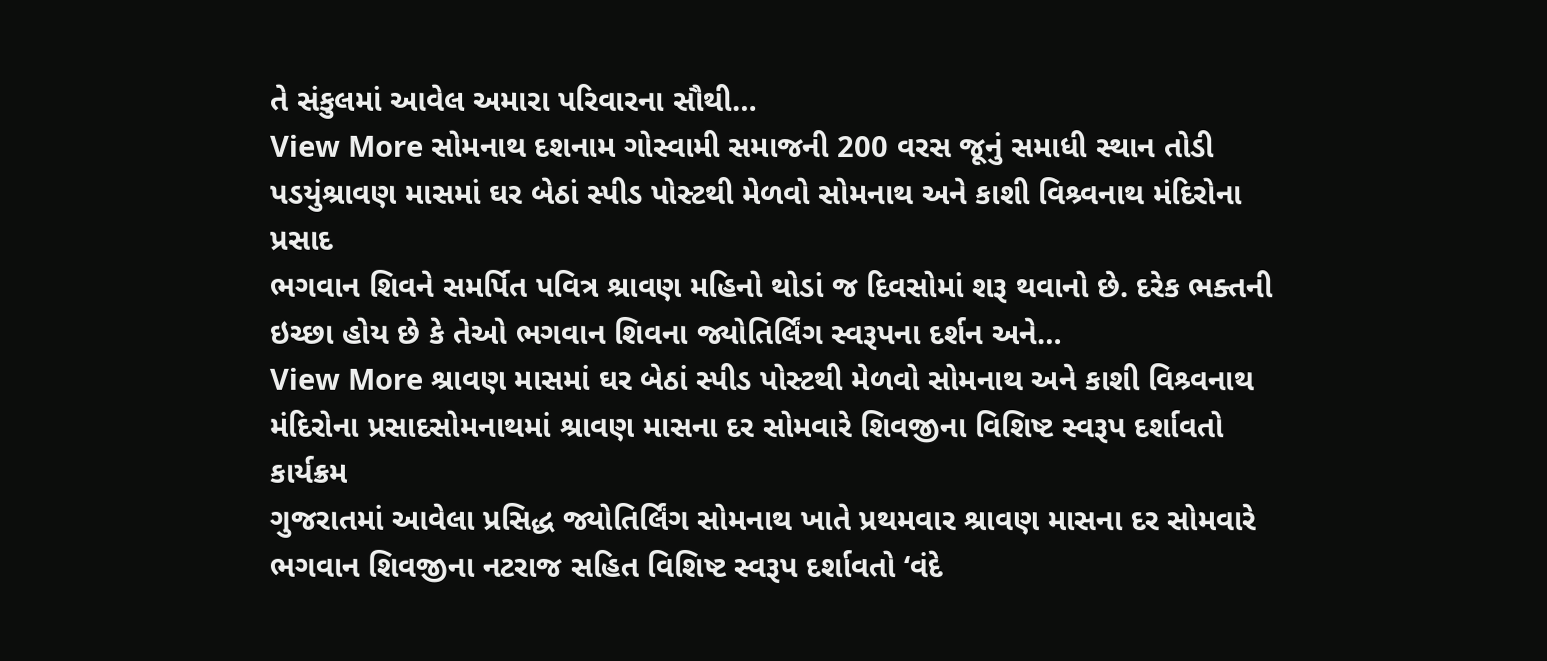તે સંકુલમાં આવેલ અમારા પરિવારના સૌથી…
View More સોમનાથ દશનામ ગોસ્વામી સમાજની 200 વરસ જૂનું સમાધી સ્થાન તોડી પડયુંશ્રાવણ માસમાં ઘર બેઠાં સ્પીડ પોસ્ટથી મેળવો સોમનાથ અને કાશી વિશ્ર્વનાથ મંદિરોના પ્રસાદ
ભગવાન શિવને સમર્પિત પવિત્ર શ્રાવણ મહિનો થોડાં જ દિવસોમાં શરૂ થવાનો છે. દરેક ભક્તની ઇચ્છા હોય છે કે તેઓ ભગવાન શિવના જ્યોતિર્લિંગ સ્વરૂપના દર્શન અને…
View More શ્રાવણ માસમાં ઘર બેઠાં સ્પીડ પોસ્ટથી મેળવો સોમનાથ અને કાશી વિશ્ર્વનાથ મંદિરોના પ્રસાદસોમનાથમાં શ્રાવણ માસના દર સોમવારે શિવજીના વિશિષ્ટ સ્વરૂપ દર્શાવતો કાર્યક્રમ
ગુજરાતમાં આવેલા પ્રસિદ્ધ જ્યોતિર્લિંગ સોમનાથ ખાતે પ્રથમવાર શ્રાવણ માસના દર સોમવારે ભગવાન શિવજીના નટરાજ સહિત વિશિષ્ટ સ્વરૂપ દર્શાવતો ‘વંદે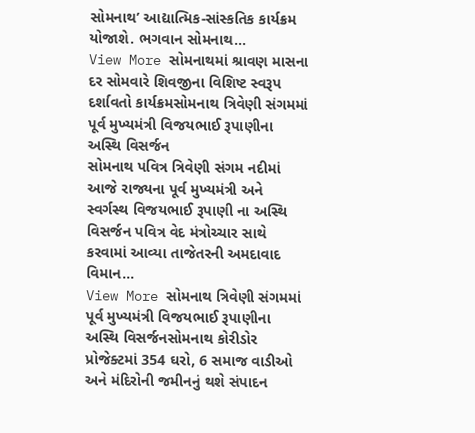સોમનાથ’ આદ્યાત્મિક-સાંસ્કતિક કાર્યક્રમ યોજાશે. ભગવાન સોમનાથ…
View More સોમનાથમાં શ્રાવણ માસના દર સોમવારે શિવજીના વિશિષ્ટ સ્વરૂપ દર્શાવતો કાર્યક્રમસોમનાથ ત્રિવેણી સંગમમાં પૂર્વ મુખ્યમંત્રી વિજયભાઈ રૂપાણીના અસ્થિ વિસર્જન
સોમનાથ પવિત્ર ત્રિવેણી સંગમ નદીમાં આજે રાજ્યના પૂર્વ મુખ્યમંત્રી અને સ્વર્ગસ્થ વિજયભાઈ રૂપાણી ના અસ્થિ વિસર્જન પવિત્ર વેદ મંત્રોચ્ચાર સાથે કરવામાં આવ્યા તાજેતરની અમદાવાદ વિમાન…
View More સોમનાથ ત્રિવેણી સંગમમાં પૂર્વ મુખ્યમંત્રી વિજયભાઈ રૂપાણીના અસ્થિ વિસર્જનસોમનાથ કોરીડોર પ્રોજેક્ટમાં 354 ઘરો, 6 સમાજ વાડીઓ અને મંદિરોની જમીનનું થશે સંપાદન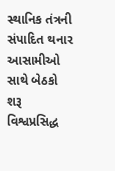સ્થાનિક તંત્રની સંપાદિત થનાર આસામીઓ સાથે બેઠકો શરૂ વિશ્વપ્રસિદ્ધ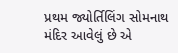પ્રથમ જ્યોર્તિલિંગ સોમનાથ મંદિર આવેલું છે એ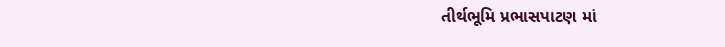તીર્થભૂમિ પ્રભાસપાટણ માં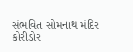સંભવિત સોમનાથ મંદિર કોરીડોર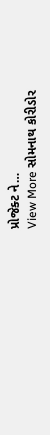પ્રોજેક્ટ ને…
View More સોમનાથ કોરીડોર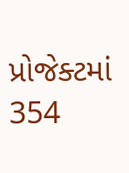પ્રોજેક્ટમાં 354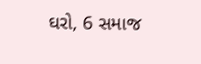ઘરો, 6 સમાજ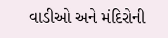વાડીઓ અને મંદિરોની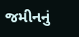જમીનનું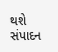થશે સંપાદન